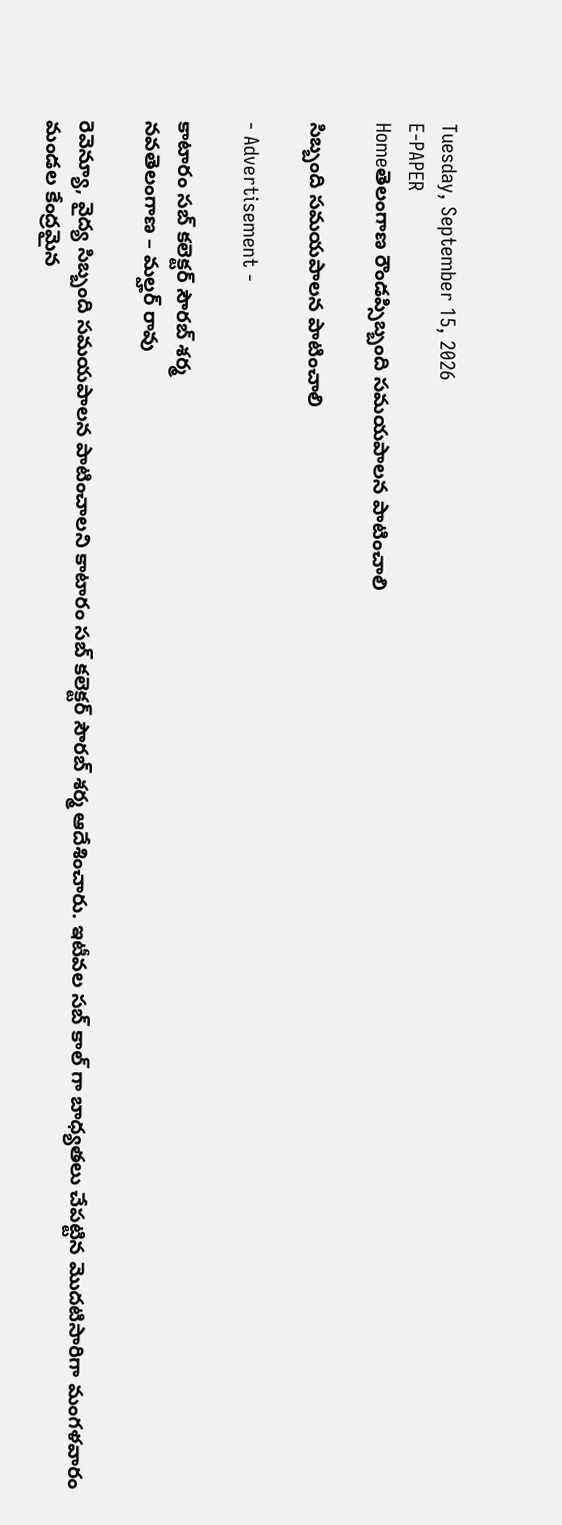Tuesday, September 15, 2026
E-PAPER
Homeతెలంగాణ రౌండప్సిబ్బంది సమయపాలన పాటించాలి

సిబ్బంది సమయపాలన పాటించాలి

- Advertisement -

కాటారం సబ్ కలెక్టర్ సౌరబ్ శర్మ
నవతెలంగాణ – మల్హర్ రావు

రెవెన్యూ, వైద్య సిబ్బంది సమయపాలన పాటించాలని కాటారం సబ్ కలెక్టర్ సౌరబ్ శర్మ ఆదేశించారు. ఇటీవల సబ్ కాల్ గా బాధ్యతలు చేపట్టిన మొదటిసారిగా మంగళవారం మండల కేంద్రమైన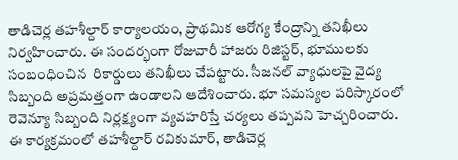తాడిచెర్ల తహశీల్దార్ కార్యాలయం, ప్రాథమిక ఆరోగ్య కేంద్రాన్ని తనిఖీలు నిర్వహించారు. ఈ సందర్భంగా రోజువారీ హాజరు రిజిస్టర్, భూములకు సంబంధించిన  రికార్డులు తనిఖీలు చేపట్టారు. సీజనల్ వ్యాధులపై వైద్య సిబ్బంది అప్రమత్తంగా ఉండాలని ఆదేశించారు. భూ సమస్యల పరిస్కారంలో రెవెన్యూ సిబ్బంది నిర్లక్ష్యంగా వ్యవహరిస్తే చర్యలు తప్పవని హెచ్చరించారు. ఈ కార్యక్రమంలో తహశీల్దార్ రవికుమార్, తాడిచెర్ల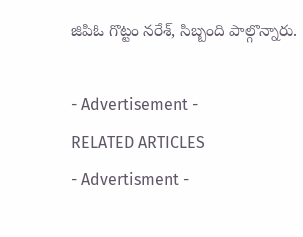జిపిఓ గొట్టం నరేశ్, సిబ్బంది పాల్గొన్నారు.

- Advertisement -
RELATED ARTICLES
- Advertisment -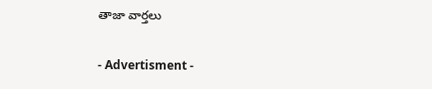తాజా వార్తలు

- Advertisment -